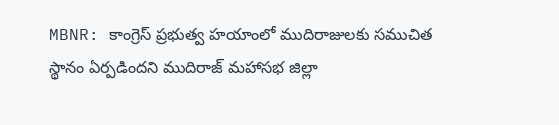MBNR: కాంగ్రెస్ ప్రభుత్వ హయాంలో ముదిరాజులకు సముచిత స్థానం ఏర్పడిందని ముదిరాజ్ మహాసభ జిల్లా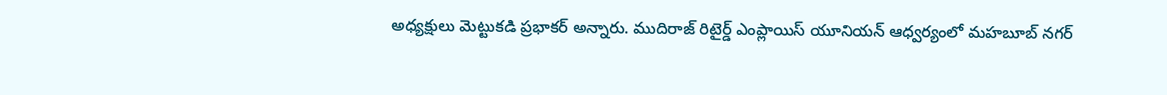అధ్యక్షులు మెట్టుకడి ప్రభాకర్ అన్నారు. ముదిరాజ్ రిటైర్డ్ ఎంప్లాయిస్ యూనియన్ ఆధ్వర్యంలో మహబూబ్ నగర్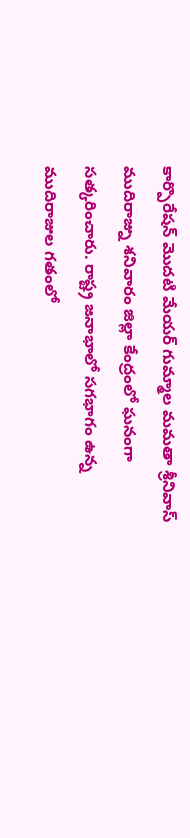కార్పొరేషన్ మొదటి మేయర్ గుమ్మాల మమతా శ్రీనివాస్ ముదిరాజ్ను శనివారం జిల్లా కేంద్రంలో ఘనంగా సత్కరించారు. రాష్ట్ర జనాభాలో సగభాగం ఉన్న ముదిరాజుల గతంలో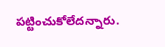పట్టించుకోలేదన్నారు.